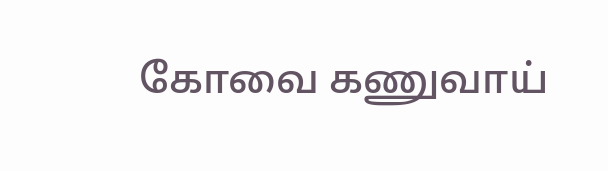கோவை கணுவாய்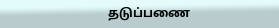தடுப்பணை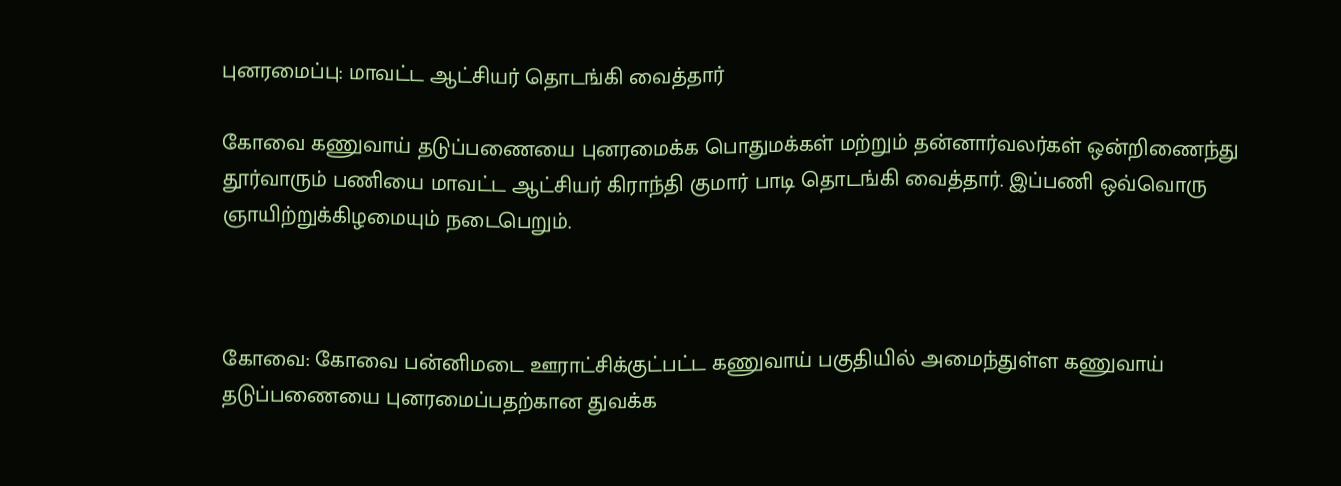புனரமைப்பு: மாவட்ட ஆட்சியர் தொடங்கி வைத்தார்

கோவை கணுவாய் தடுப்பணையை புனரமைக்க பொதுமக்கள் மற்றும் தன்னார்வலர்கள் ஒன்றிணைந்து தூர்வாரும் பணியை மாவட்ட ஆட்சியர் கிராந்தி குமார் பாடி தொடங்கி வைத்தார். இப்பணி ஒவ்வொரு ஞாயிற்றுக்கிழமையும் நடைபெறும்.



கோவை: கோவை பன்னிமடை ஊராட்சிக்குட்பட்ட கணுவாய் பகுதியில் அமைந்துள்ள கணுவாய் தடுப்பணையை புனரமைப்பதற்கான துவக்க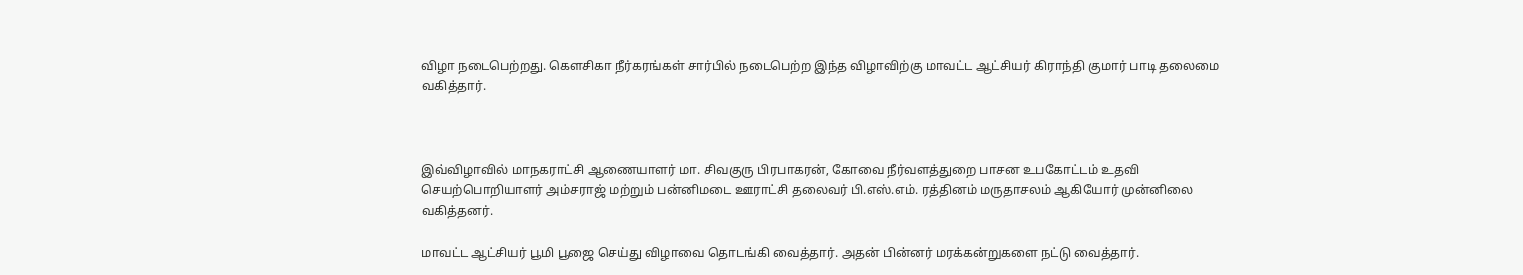விழா நடைபெற்றது. கெளசிகா நீர்கரங்கள் சார்பில் நடைபெற்ற இந்த விழாவிற்கு மாவட்ட ஆட்சியர் கிராந்தி குமார் பாடி தலைமை வகித்தார்.



இவ்விழாவில் மாநகராட்சி ஆணையாளர் மா. சிவகுரு பிரபாகரன், கோவை நீர்வளத்துறை பாசன உபகோட்டம் உதவி செயற்பொறியாளர் அம்சராஜ் மற்றும் பன்னிமடை ஊராட்சி தலைவர் பி.எஸ்.எம். ரத்தினம் மருதாசலம் ஆகியோர் முன்னிலை வகித்தனர்.

மாவட்ட ஆட்சியர் பூமி பூஜை செய்து விழாவை தொடங்கி வைத்தார். அதன் பின்னர் மரக்கன்றுகளை நட்டு வைத்தார்.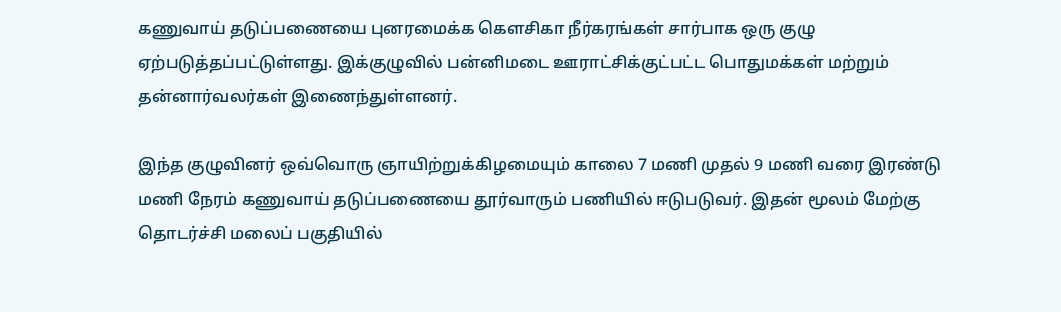கணுவாய் தடுப்பணையை புனரமைக்க கெளசிகா நீர்கரங்கள் சார்பாக ஒரு குழு ஏற்படுத்தப்பட்டுள்ளது. இக்குழுவில் பன்னிமடை ஊராட்சிக்குட்பட்ட பொதுமக்கள் மற்றும் தன்னார்வலர்கள் இணைந்துள்ளனர்.

இந்த குழுவினர் ஒவ்வொரு ஞாயிற்றுக்கிழமையும் காலை 7 மணி முதல் 9 மணி வரை இரண்டு மணி நேரம் கணுவாய் தடுப்பணையை தூர்வாரும் பணியில் ஈடுபடுவர். இதன் மூலம் மேற்கு தொடர்ச்சி மலைப் பகுதியில்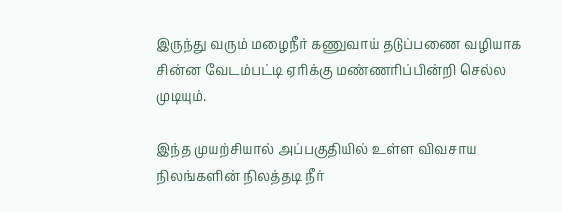இருந்து வரும் மழைநீர் கணுவாய் தடுப்பணை வழியாக சின்ன வேடம்பட்டி ஏரிக்கு மண்ணரிப்பின்றி செல்ல முடியும்.

இந்த முயற்சியால் அப்பகுதியில் உள்ள விவசாய நிலங்களின் நிலத்தடி நீர்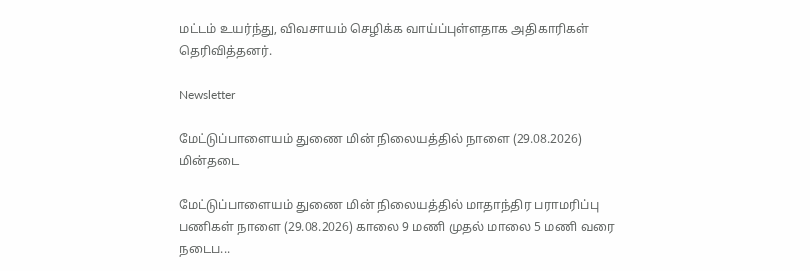மட்டம் உயர்ந்து, விவசாயம் செழிக்க வாய்ப்புள்ளதாக அதிகாரிகள் தெரிவித்தனர்.

Newsletter

மேட்டுப்பாளையம் துணை மின் நிலையத்தில் நாளை (29.08.2026) மின்தடை

மேட்டுப்பாளையம் துணை மின் நிலையத்தில் மாதாந்திர பராமரிப்பு பணிகள் நாளை (29.08.2026) காலை 9 மணி முதல் மாலை 5 மணி வரை நடைப...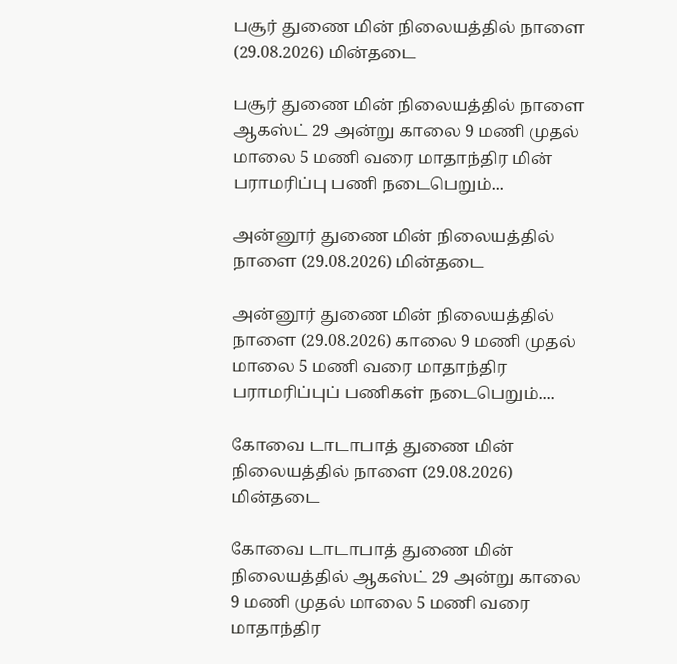பசூர் துணை மின் நிலையத்தில் நாளை (29.08.2026) மின்தடை

பசூர் துணை மின் நிலையத்தில் நாளை ஆகஸ்ட் 29 அன்று காலை 9 மணி முதல் மாலை 5 மணி வரை மாதாந்திர மின் பராமரிப்பு பணி நடைபெறும்...

அன்னூர் துணை மின் நிலையத்தில் நாளை (29.08.2026) மின்தடை

அன்னூர் துணை மின் நிலையத்தில் நாளை (29.08.2026) காலை 9 மணி முதல் மாலை 5 மணி வரை மாதாந்திர பராமரிப்புப் பணிகள் நடைபெறும்....

கோவை டாடாபாத் துணை மின் நிலையத்தில் நாளை (29.08.2026) மின்தடை

கோவை டாடாபாத் துணை மின் நிலையத்தில் ஆகஸ்ட் 29 அன்று காலை 9 மணி முதல் மாலை 5 மணி வரை மாதாந்திர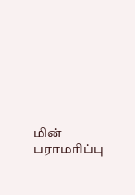மின் பராமரிப்பு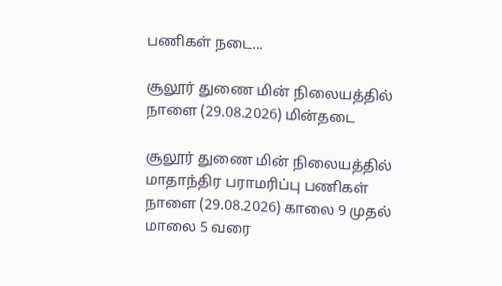பணிகள் நடை...

சூலூர் துணை மின் நிலையத்தில் நாளை (29.08.2026) மின்தடை

சூலூர் துணை மின் நிலையத்தில் மாதாந்திர பராமரிப்பு பணிகள் நாளை (29.08.2026) காலை 9 முதல் மாலை 5 வரை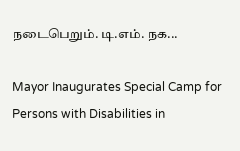நடைபெறும். டி.எம். நக...

Mayor Inaugurates Special Camp for Persons with Disabilities in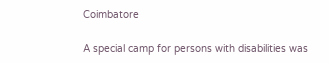Coimbatore

A special camp for persons with disabilities was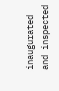inaugurated and inspected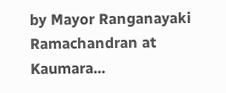by Mayor Ranganayaki Ramachandran at Kaumara...